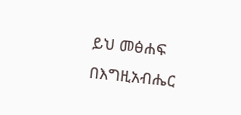ይህ መፅሐፍ በእግዚአብሔር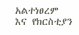አልተነፀረም እና የክርስቲያን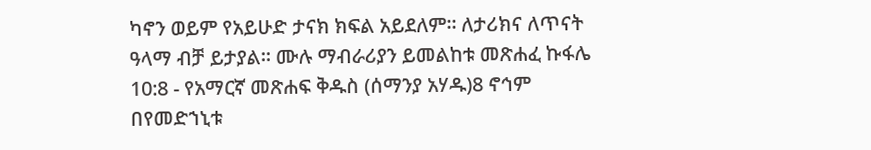ካኖን ወይም የአይሁድ ታናክ ክፍል አይደለም። ለታሪክና ለጥናት ዓላማ ብቻ ይታያል። ሙሉ ማብራሪያን ይመልከቱ መጽሐፈ ኩፋሌ 10:8 - የአማርኛ መጽሐፍ ቅዱስ (ሰማንያ አሃዱ)8 ኖኅም በየመድኀኒቱ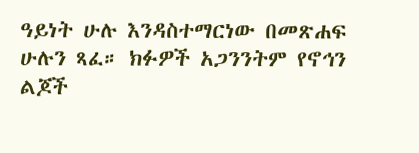ዓይነት ሁሉ እንዳስተማርነው በመጽሐፍ ሁሉን ጻፈ። ክፉዎች አጋንንትም የኖኅን ልጆች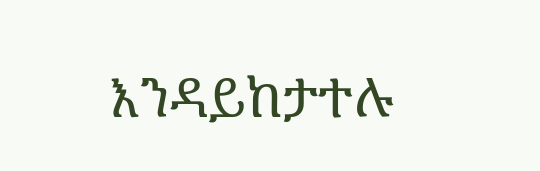እንዳይከታተሉ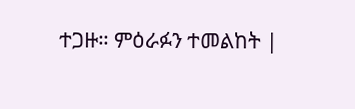ተጋዙ። ምዕራፉን ተመልከት |